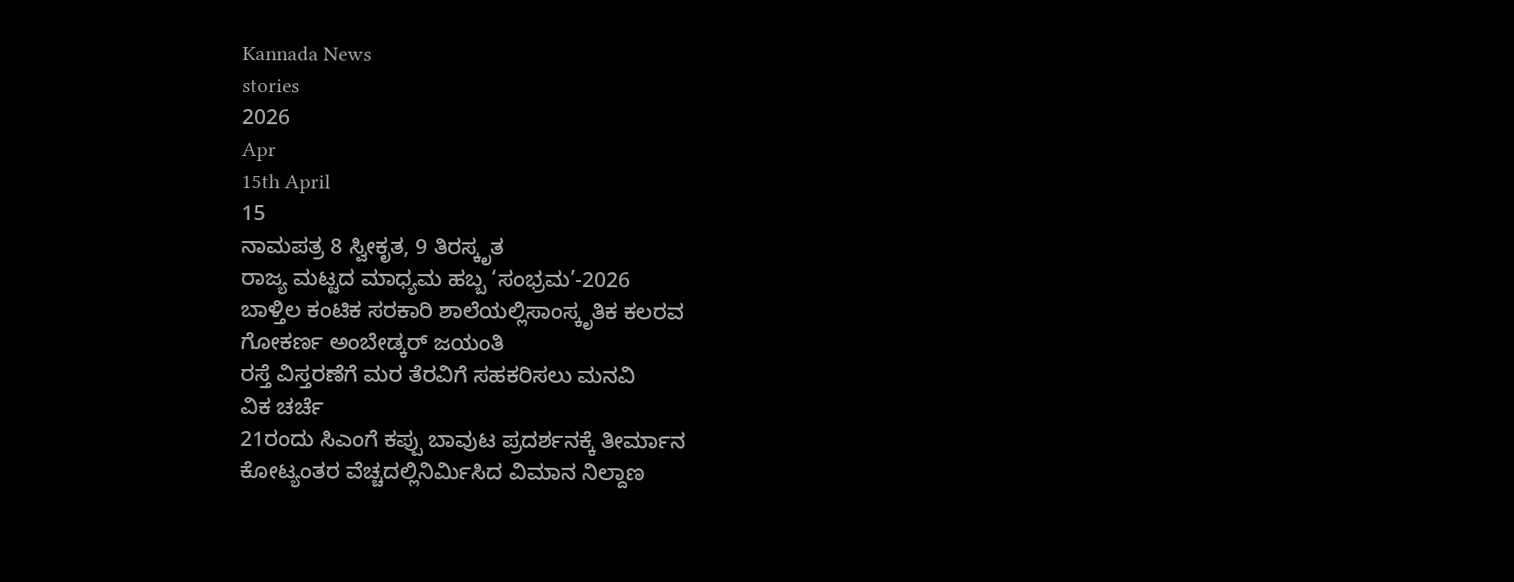Kannada News
stories
2026
Apr
15th April
15
ನಾಮಪತ್ರ 8 ಸ್ವೀಕೃತ, 9 ತಿರಸ್ಕೃತ
ರಾಜ್ಯ ಮಟ್ಟದ ಮಾಧ್ಯಮ ಹಬ್ಬ ‘ಸಂಭ್ರಮ’-2026
ಬಾಳ್ತಿಲ ಕಂಟಿಕ ಸರಕಾರಿ ಶಾಲೆಯಲ್ಲಿಸಾಂಸ್ಕೃತಿಕ ಕಲರವ
ಗೋಕರ್ಣ ಅಂಬೇಡ್ಕರ್ ಜಯಂತಿ
ರಸ್ತೆ ವಿಸ್ತರಣೆಗೆ ಮರ ತೆರವಿಗೆ ಸಹಕರಿಸಲು ಮನವಿ
ವಿಕ ಚರ್ಚೆ
21ರಂದು ಸಿಎಂಗೆ ಕಪ್ಪು ಬಾವುಟ ಪ್ರದರ್ಶನಕ್ಕೆ ತೀರ್ಮಾನ
ಕೋಟ್ಯಂತರ ವೆಚ್ಚದಲ್ಲಿನಿರ್ಮಿಸಿದ ವಿಮಾನ ನಿಲ್ದಾಣ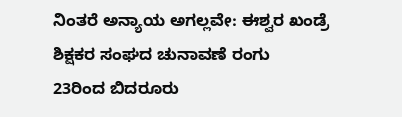ನಿಂತರೆ ಅನ್ಯಾಯ ಅಗಲ್ಲವೇ: ಈಶ್ವರ ಖಂಡ್ರೆ
ಶಿಕ್ಷಕರ ಸಂಘದ ಚುನಾವಣೆ ರಂಗು
23ರಿಂದ ಬಿದರೂರು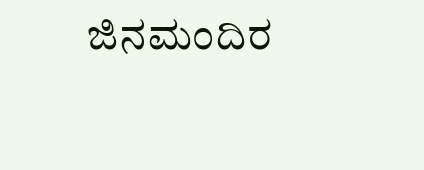ಜಿನಮಂದಿರ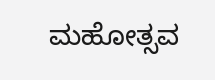ಮಹೋತ್ಸವ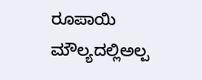ರೂಪಾಯಿ ಮೌಲ್ಯದಲ್ಲಿಅಲ್ಪ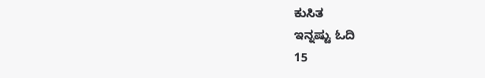ಕುಸಿತ
ಇನ್ನಷ್ಟು ಓದಿ
15